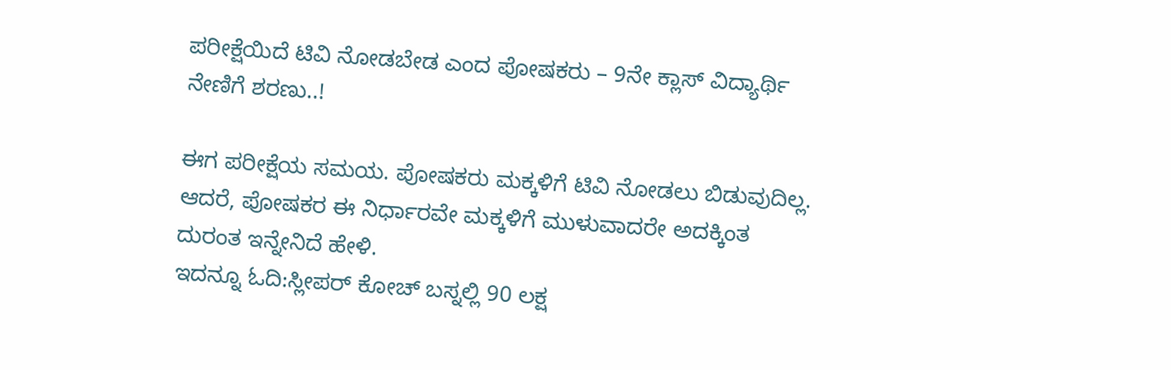ಪರೀಕ್ಷೆಯಿದೆ ಟಿವಿ ನೋಡಬೇಡ ಎಂದ ಪೋಷಕರು – 9ನೇ ಕ್ಲಾಸ್ ವಿದ್ಯಾರ್ಥಿ ನೇಣಿಗೆ ಶರಣು..!

ಈಗ ಪರೀಕ್ಷೆಯ ಸಮಯ. ಪೋಷಕರು ಮಕ್ಕಳಿಗೆ ಟಿವಿ ನೋಡಲು ಬಿಡುವುದಿಲ್ಲ. ಆದರೆ, ಪೋಷಕರ ಈ ನಿರ್ಧಾರವೇ ಮಕ್ಕಳಿಗೆ ಮುಳುವಾದರೇ ಅದಕ್ಕಿಂತ ದುರಂತ ಇನ್ನೇನಿದೆ ಹೇಳಿ.
ಇದನ್ನೂ ಓದಿ:ಸ್ಲೀಪರ್ ಕೋಚ್ ಬಸ್ನಲ್ಲಿ 90 ಲಕ್ಷ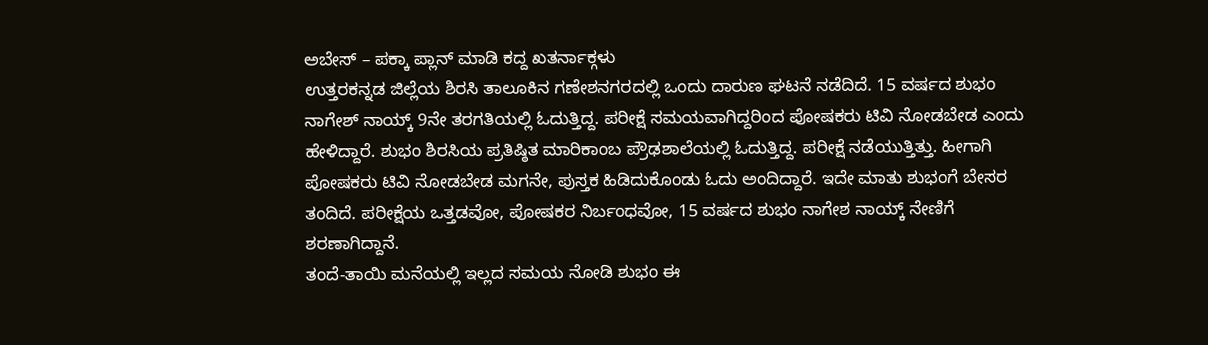ಅಬೇಸ್ – ಪಕ್ಕಾ ಪ್ಲಾನ್ ಮಾಡಿ ಕದ್ದ ಖತರ್ನಾಕ್ಗಳು
ಉತ್ತರಕನ್ನಡ ಜಿಲ್ಲೆಯ ಶಿರಸಿ ತಾಲೂಕಿನ ಗಣೇಶನಗರದಲ್ಲಿ ಒಂದು ದಾರುಣ ಘಟನೆ ನಡೆದಿದೆ. 15 ವರ್ಷದ ಶುಭಂ ನಾಗೇಶ್ ನಾಯ್ಕ್ 9ನೇ ತರಗತಿಯಲ್ಲಿ ಓದುತ್ತಿದ್ದ. ಪರೀಕ್ಷೆ ಸಮಯವಾಗಿದ್ದರಿಂದ ಪೋಷಕರು ಟಿವಿ ನೋಡಬೇಡ ಎಂದು ಹೇಳಿದ್ದಾರೆ. ಶುಭಂ ಶಿರಸಿಯ ಪ್ರತಿಷ್ಠಿತ ಮಾರಿಕಾಂಬ ಪ್ರೌಢಶಾಲೆಯಲ್ಲಿ ಓದುತ್ತಿದ್ದ. ಪರೀಕ್ಷೆ ನಡೆಯುತ್ತಿತ್ತು. ಹೀಗಾಗಿ ಪೋಷಕರು ಟಿವಿ ನೋಡಬೇಡ ಮಗನೇ, ಪುಸ್ತಕ ಹಿಡಿದುಕೊಂಡು ಓದು ಅಂದಿದ್ದಾರೆ. ಇದೇ ಮಾತು ಶುಭಂಗೆ ಬೇಸರ ತಂದಿದೆ. ಪರೀಕ್ಷೆಯ ಒತ್ತಡವೋ, ಪೋಷಕರ ನಿರ್ಬಂಧವೋ, 15 ವರ್ಷದ ಶುಭಂ ನಾಗೇಶ ನಾಯ್ಕ್ ನೇಣಿಗೆ ಶರಣಾಗಿದ್ದಾನೆ.
ತಂದೆ-ತಾಯಿ ಮನೆಯಲ್ಲಿ ಇಲ್ಲದ ಸಮಯ ನೋಡಿ ಶುಭಂ ಈ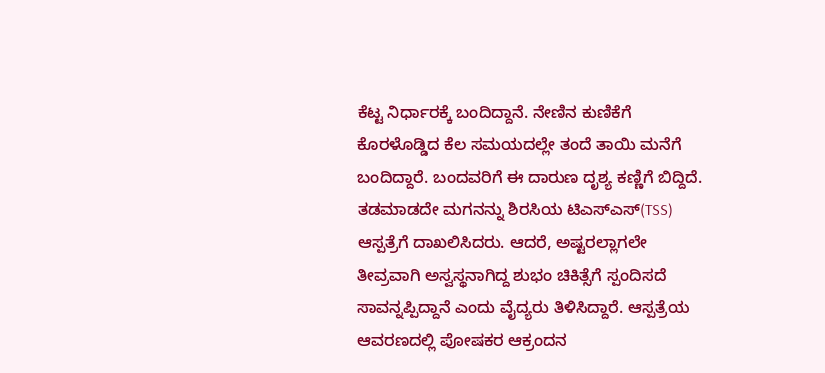ಕೆಟ್ಟ ನಿರ್ಧಾರಕ್ಕೆ ಬಂದಿದ್ದಾನೆ. ನೇಣಿನ ಕುಣಿಕೆಗೆ ಕೊರಳೊಡ್ಡಿದ ಕೆಲ ಸಮಯದಲ್ಲೇ ತಂದೆ ತಾಯಿ ಮನೆಗೆ ಬಂದಿದ್ದಾರೆ. ಬಂದವರಿಗೆ ಈ ದಾರುಣ ದೃಶ್ಯ ಕಣ್ಣಿಗೆ ಬಿದ್ದಿದೆ. ತಡಮಾಡದೇ ಮಗನನ್ನು ಶಿರಸಿಯ ಟಿಎಸ್ಎಸ್(TSS) ಆಸ್ಪತ್ರೆಗೆ ದಾಖಲಿಸಿದರು. ಆದರೆ, ಅಷ್ಟರಲ್ಲಾಗಲೇ ತೀವ್ರವಾಗಿ ಅಸ್ವಸ್ಥನಾಗಿದ್ದ ಶುಭಂ ಚಿಕಿತ್ಸೆಗೆ ಸ್ಪಂದಿಸದೆ ಸಾವನ್ನಪ್ಪಿದ್ದಾನೆ ಎಂದು ವೈದ್ಯರು ತಿಳಿಸಿದ್ದಾರೆ. ಆಸ್ಪತ್ರೆಯ ಆವರಣದಲ್ಲಿ ಪೋಷಕರ ಆಕ್ರಂದನ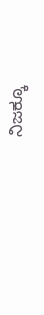ನಿಜಕ್ಕೂ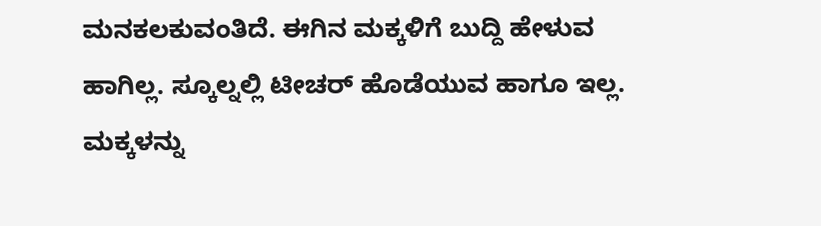ಮನಕಲಕುವಂತಿದೆ. ಈಗಿನ ಮಕ್ಕಳಿಗೆ ಬುದ್ದಿ ಹೇಳುವ ಹಾಗಿಲ್ಲ. ಸ್ಕೂಲ್ನಲ್ಲಿ ಟೀಚರ್ ಹೊಡೆಯುವ ಹಾಗೂ ಇಲ್ಲ. ಮಕ್ಕಳನ್ನು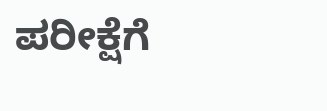ಪರೀಕ್ಷೆಗೆ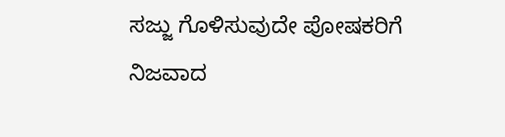ಸಜ್ಜು ಗೊಳಿಸುವುದೇ ಪೋಷಕರಿಗೆ ನಿಜವಾದ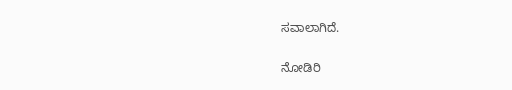ಸವಾಲಾಗಿದೆ.

ನೋಡಿರಿ